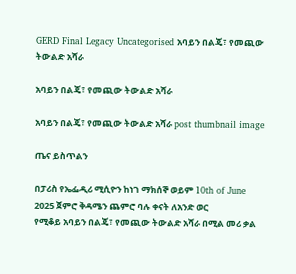GERD Final Legacy Uncategorised አባይን በልጄ፣ የመጪው ትውልድ አሻራ

አባይን በልጄ፣ የመጪው ትውልድ አሻራ

አባይን በልጄ፣ የመጪው ትውልድ አሻራ post thumbnail image

ጤና ይስጥልን

በፓሪስ የኤፌዲሪ ሚሲዮን ከነገ ማክሰኞ ወይም 10th of June 2025 ጀምሮ ቅዳሜን ጨምሮ ባሉ ቀናት ለአንድ ወር
የሚቆይ አባይን በልጄ፣ የመጪው ትውልድ አሻራ በሚል መሪ ቃል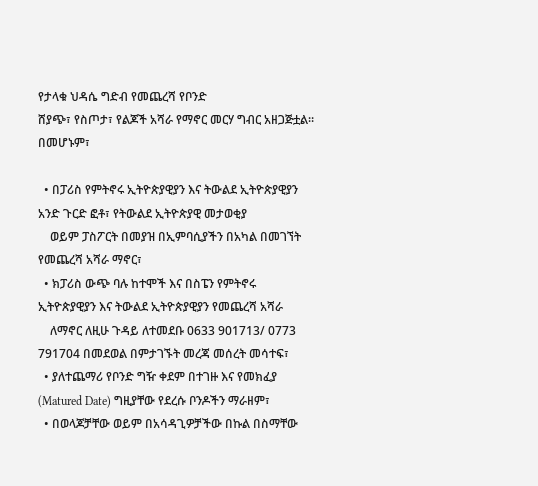የታላቁ ህዳሴ ግድብ የመጨረሻ የቦንድ
ሸያጭ፣ የስጦታ፣ የልጆች አሻራ የማኖር መርሃ ግብር አዘጋጅቷል። በመሆኑም፣

  • በፓሪስ የምትኖሩ ኢትዮጵያዊያን እና ትውልደ ኢትዮጵያዊያን አንድ ጉርድ ፎቶ፣ የትውልደ ኢትዮጵያዊ መታወቂያ
    ወይም ፓስፖርት በመያዝ በኢምባሲያችን በአካል በመገኘት የመጨረሻ አሻራ ማኖር፣
  • ክፓሪስ ውጭ ባሉ ከተሞች እና በስፔን የምትኖሩ ኢትዮጵያዊያን እና ትውልደ ኢትዮጵያዊያን የመጨረሻ አሻራ
    ለማኖር ለዚሁ ጉዳይ ለተመደቡ 0633 901713/ 0773 791704 በመደወል በምታገኙት መረጃ መሰረት መሳተፍ፣
  • ያለተጨማሪ የቦንድ ግዥ ቀደም በተገዙ እና የመክፈያ (Matured Date) ግዚያቸው የደረሱ ቦንዶችን ማራዘም፣
  • በወላጆቻቸው ወይም በአሳዳጊዎቻችው በኩል በስማቸው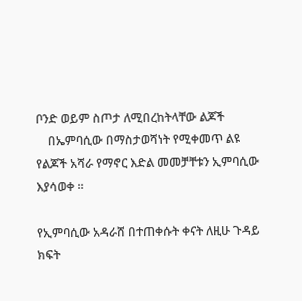ቦንድ ወይም ስጦታ ለሚበረከትላቸው ልጆች
    በኤምባሲው በማስታወሻነት የሚቀመጥ ልዩ የልጆች አሻራ የማኖር እድል መመቻቸቱን ኢምባሲው እያሳወቀ ።

የኢምባሲው አዳራሸ በተጠቀሱት ቀናት ለዚሁ ጉዳይ ክፍት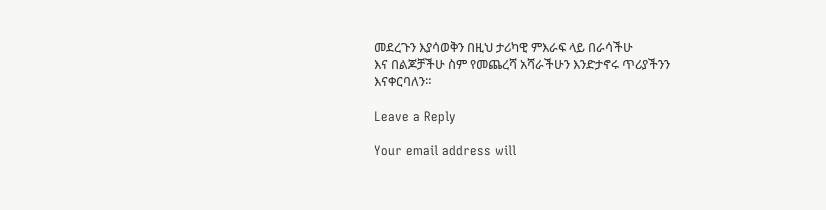መደረጉን እያሳወቅን በዚህ ታሪካዊ ምእራፍ ላይ በራሳችሁ
እና በልጆቻችሁ ስም የመጨረሻ አሻራችሁን እንድታኖሩ ጥሪያችንን እናቀርባለን።

Leave a Reply

Your email address will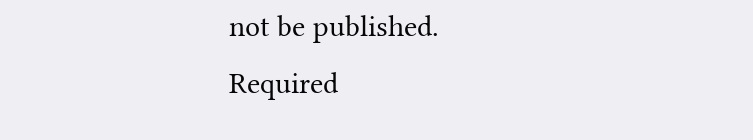not be published. Required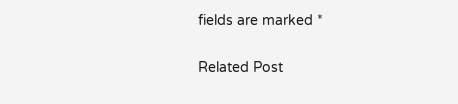fields are marked *

Related Post